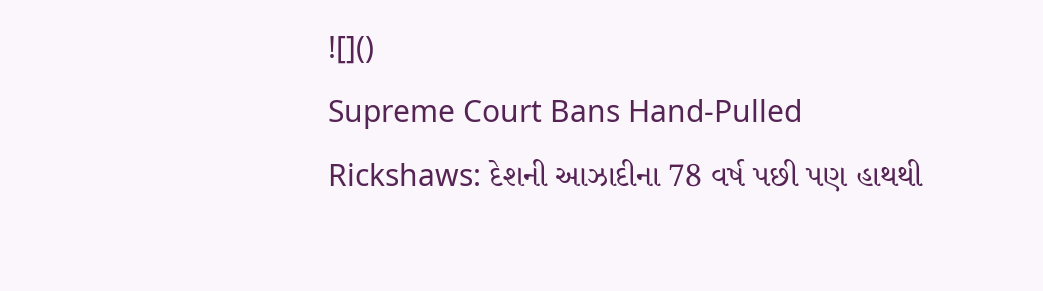![]()
Supreme Court Bans Hand-Pulled Rickshaws: દેશની આઝાદીના 78 વર્ષ પછી પણ હાથથી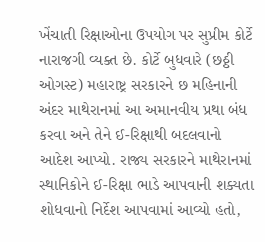ખેંચાતી રિક્ષાઓના ઉપયોગ પર સુપ્રીમ કોર્ટે નારાજગી વ્યક્ત છે. કોર્ટે બુધવારે (છઠ્ઠી ઓગસ્ટ) મહારાષ્ટ્ર સરકારને છ મહિનાની અંદર માથેરાનમાં આ અમાનવીય પ્રથા બંધ કરવા અને તેને ઈ-રિક્ષાથી બદલવાનો આદેશ આપ્યો. રાજ્ય સરકારને માથેરાનમાં સ્થાનિકોને ઈ-રિક્ષા ભાડે આપવાની શક્યતા શોધવાનો નિર્દેશ આપવામાં આવ્યો હતો,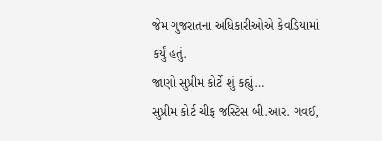જેમ ગુજરાતના અધિકારીઓએ કેવડિયામાં કર્યું હતું.
જાણો સુપ્રીમ કોર્ટે શું કહ્યું…
સુપ્રીમ કોર્ટ ચીફ જસ્ટિસ બી.આર. ગવઈ,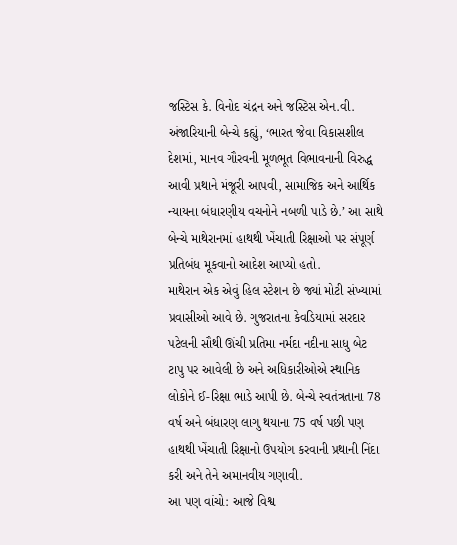જસ્ટિસ કે. વિનોદ ચંદ્રન અને જસ્ટિસ એન.વી. અંજારિયાની બેન્ચે કહ્યું, ‘ભારત જેવા વિકાસશીલ દેશમાં, માનવ ગૌરવની મૂળભૂત વિભાવનાની વિરુદ્ધ આવી પ્રથાને મંજૂરી આપવી, સામાજિક અને આર્થિક ન્યાયના બંધારણીય વચનોને નબળી પાડે છે.’ આ સાથે બેન્ચે માથેરાનમાં હાથથી ખેંચાતી રિક્ષાઓ પર સંપૂર્ણ પ્રતિબંધ મૂકવાનો આદેશ આપ્યો હતો.
માથેરાન એક એવું હિલ સ્ટેશન છે જ્યાં મોટી સંખ્યામાં પ્રવાસીઓ આવે છે. ગુજરાતના કેવડિયામાં સરદાર પટેલની સૌથી ઊંચી પ્રતિમા નર્મદા નદીના સાધુ બેટ ટાપુ પર આવેલી છે અને અધિકારીઓએ સ્થાનિક લોકોને ઈ-રિક્ષા ભાડે આપી છે. બેન્ચે સ્વતંત્રતાના 78 વર્ષ અને બંધારણ લાગુ થયાના 75 વર્ષ પછી પણ હાથથી ખેંચાતી રિક્ષાનો ઉપયોગ કરવાની પ્રથાની નિંદા કરી અને તેને અમાનવીય ગણાવી.
આ પણ વાંચો: આજે વિશ્વ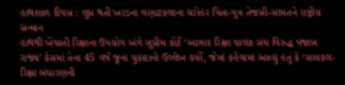હાથશાળ દિવસ : લુપ્ત થતી ખરડના વણાટકલાના ધરોહર પિતા-પુત્ર તેજસી-સામતને રાષ્ટ્રીય સન્માન
હાથથી ખેંચાતી રિક્ષાના ઉપયોગ અંગે સુપ્રીમ કોર્ટે ‘આઝાદ રિક્ષા ચાલક સંઘ વિરુદ્ધ પંજાબ રાજ્ય’ કેસમાં તેના 45 વર્ષ જૂના ચુકાદાનો ઉલ્લેખ કર્યો, જેમાં કહેવામાં આવ્યું હતું કે ‘સાયકલ-રિક્ષા બંધારણની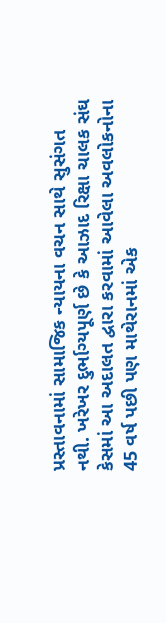પ્રસ્તાવનામાં સામાજિક ન્યાયના વચન સાથે સુસંગત નથી. ખરેખર દુર્ભાગ્યપૂર્ણ છે કે આઝાદ રિક્ષા ચાલક સંઘ કેસમાં આ અદાલત દ્વારા કરવામાં આવેલા અવલોકનોના 45 વર્ષ પછી પણ માથેરાનમાં એક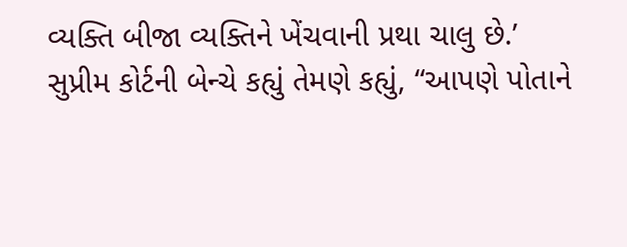વ્યક્તિ બીજા વ્યક્તિને ખેંચવાની પ્રથા ચાલુ છે.’
સુપ્રીમ કોર્ટની બેન્ચે કહ્યું તેમણે કહ્યું, “આપણે પોતાને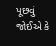પૂછવું જોઈએ કે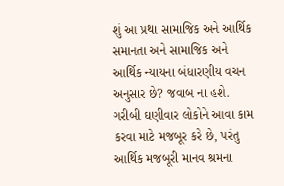શું આ પ્રથા સામાજિક અને આર્થિક સમાનતા અને સામાજિક અને આર્થિક ન્યાયના બંધારણીય વચન અનુસાર છે? જવાબ ના હશે. ગરીબી ઘણીવાર લોકોને આવા કામ કરવા માટે મજબૂર કરે છે, પરંતુ આર્થિક મજબૂરી માનવ શ્રમના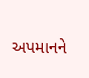અપમાનને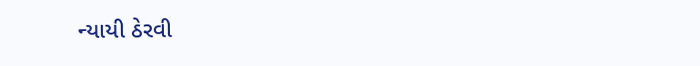ન્યાયી ઠેરવી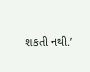શકતી નથી.’